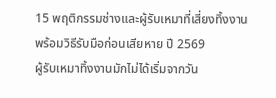15 พฤติกรรมช่างและผู้รับเหมาที่เสี่ยงทิ้งงาน พร้อมวิธีรับมือก่อนเสียหาย ปี 2569
ผู้รับเหมาทิ้งงานมักไม่ได้เริ่มจากวัน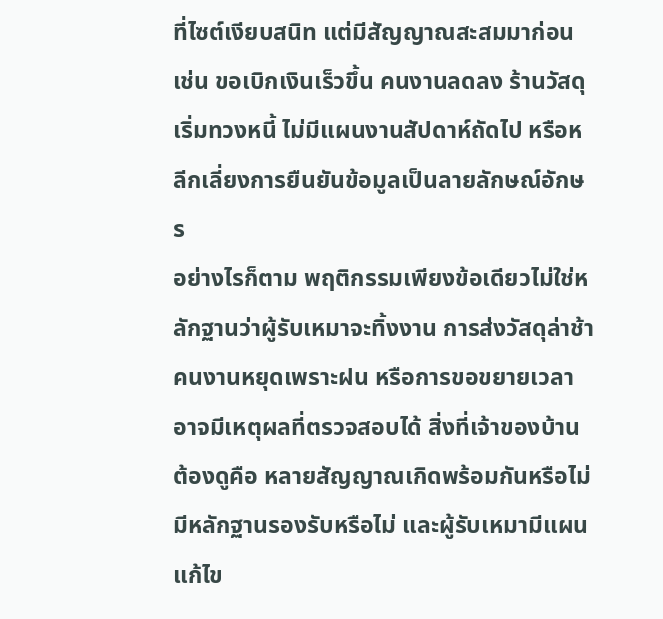ที่ไซต์เงียบสนิท แต่มีสัญญาณสะสมมาก่อน เช่น ขอเบิกเงินเร็วขึ้น คนงานลดลง ร้านวัสดุเริ่มทวงหนี้ ไม่มีแผนงานสัปดาห์ถัดไป หรือหลีกเลี่ยงการยืนยันข้อมูลเป็นลายลักษณ์อักษร
อย่างไรก็ตาม พฤติกรรมเพียงข้อเดียวไม่ใช่หลักฐานว่าผู้รับเหมาจะทิ้งงาน การส่งวัสดุล่าช้า คนงานหยุดเพราะฝน หรือการขอขยายเวลาอาจมีเหตุผลที่ตรวจสอบได้ สิ่งที่เจ้าของบ้านต้องดูคือ หลายสัญญาณเกิดพร้อมกันหรือไม่ มีหลักฐานรองรับหรือไม่ และผู้รับเหมามีแผนแก้ไข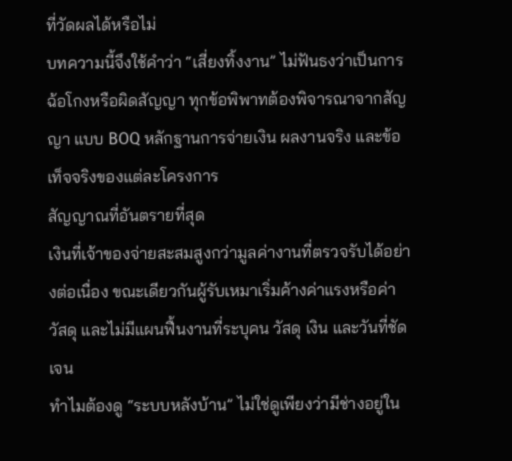ที่วัดผลได้หรือไม่
บทความนี้จึงใช้คำว่า “เสี่ยงทิ้งงาน” ไม่ฟันธงว่าเป็นการฉ้อโกงหรือผิดสัญญา ทุกข้อพิพาทต้องพิจารณาจากสัญญา แบบ BOQ หลักฐานการจ่ายเงิน ผลงานจริง และข้อเท็จจริงของแต่ละโครงการ
สัญญาณที่อันตรายที่สุด
เงินที่เจ้าของจ่ายสะสมสูงกว่ามูลค่างานที่ตรวจรับได้อย่างต่อเนื่อง ขณะเดียวกันผู้รับเหมาเริ่มค้างค่าแรงหรือค่าวัสดุ และไม่มีแผนฟื้นงานที่ระบุคน วัสดุ เงิน และวันที่ชัดเจน
ทำไมต้องดู “ระบบหลังบ้าน” ไม่ใช่ดูเพียงว่ามีช่างอยู่ใน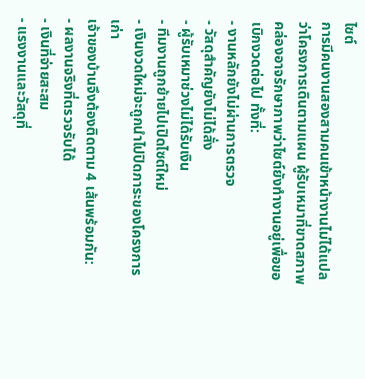ไซต์
การมีคนงานสองสามคนเข้าหน้างานไม่ได้แปลว่าโครงการเดินตามแผน ผู้รับเหมาที่ขาดสภาพคล่องอาจรักษาภาพว่าไซต์ยังทำงานอยู่เพื่อขอเบิกงวดต่อไป ทั้งที่:
- งานหลักยังไม่ผ่านการตรวจ
- วัสดุสำคัญยังไม่ได้สั่ง
- ผู้รับเหมาช่วงไม่ได้รับเงิน
- ทีมงานถูกย้ายไปเปิดไซต์ใหม่
- เงินงวดใหม่จะถูกนำไปปิดภาระของโครงการเก่า
เจ้าของบ้านจึงต้องติดตาม 4 เส้นพร้อมกัน:
- ผลงานจริงที่ตรวจรับได้
- เงินที่จ่ายสะสม
- แรงงานและวัสดุที่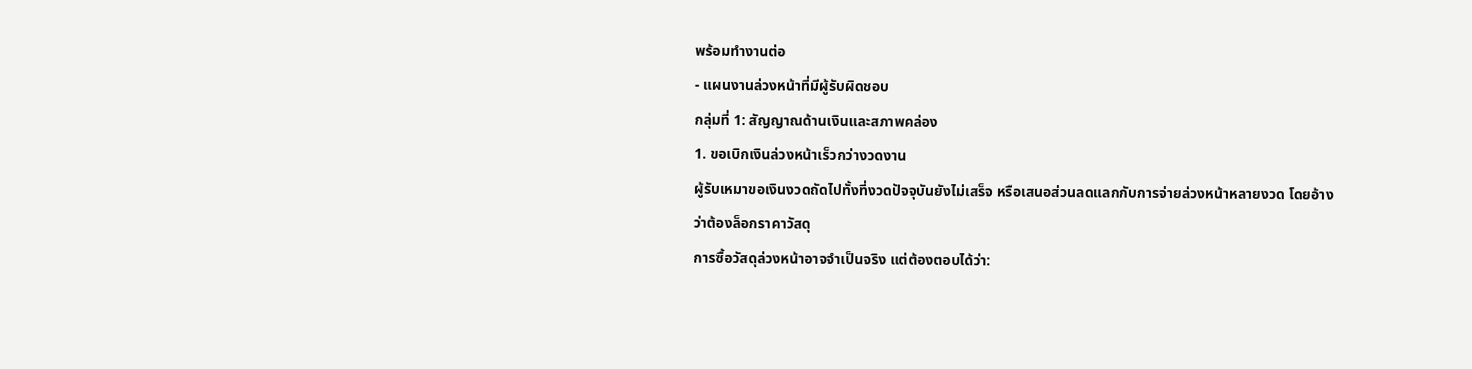พร้อมทำงานต่อ
- แผนงานล่วงหน้าที่มีผู้รับผิดชอบ
กลุ่มที่ 1: สัญญาณด้านเงินและสภาพคล่อง
1. ขอเบิกเงินล่วงหน้าเร็วกว่างวดงาน
ผู้รับเหมาขอเงินงวดถัดไปทั้งที่งวดปัจจุบันยังไม่เสร็จ หรือเสนอส่วนลดแลกกับการจ่ายล่วงหน้าหลายงวด โดยอ้างว่าต้องล็อกราคาวัสดุ
การซื้อวัสดุล่วงหน้าอาจจำเป็นจริง แต่ต้องตอบได้ว่า: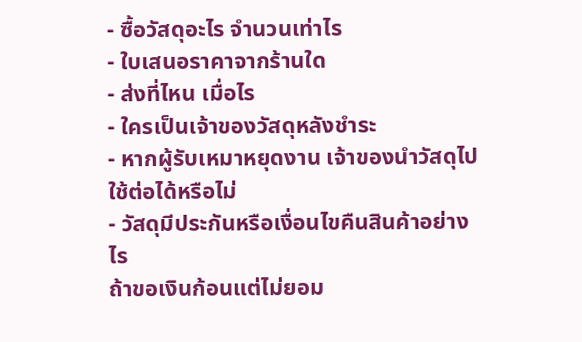- ซื้อวัสดุอะไร จำนวนเท่าไร
- ใบเสนอราคาจากร้านใด
- ส่งที่ไหน เมื่อไร
- ใครเป็นเจ้าของวัสดุหลังชำระ
- หากผู้รับเหมาหยุดงาน เจ้าของนำวัสดุไปใช้ต่อได้หรือไม่
- วัสดุมีประกันหรือเงื่อนไขคืนสินค้าอย่างไร
ถ้าขอเงินก้อนแต่ไม่ยอม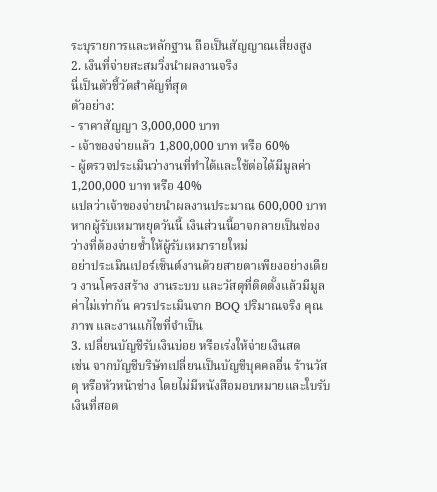ระบุรายการและหลักฐาน ถือเป็นสัญญาณเสี่ยงสูง
2. เงินที่จ่ายสะสมวิ่งนำผลงานจริง
นี่เป็นตัวชี้วัดสำคัญที่สุด
ตัวอย่าง:
- ราคาสัญญา 3,000,000 บาท
- เจ้าของจ่ายแล้ว 1,800,000 บาท หรือ 60%
- ผู้ตรวจประเมินว่างานที่ทำได้และใช้ต่อได้มีมูลค่า 1,200,000 บาท หรือ 40%
แปลว่าเจ้าของจ่ายนำผลงานประมาณ 600,000 บาท หากผู้รับเหมาหยุดวันนี้ เงินส่วนนี้อาจกลายเป็นช่องว่างที่ต้องจ่ายซ้ำให้ผู้รับเหมารายใหม่
อย่าประเมินเปอร์เซ็นต์งานด้วยสายตาเพียงอย่างเดียว งานโครงสร้าง งานระบบ และวัสดุที่ติดตั้งแล้วมีมูลค่าไม่เท่ากัน ควรประเมินจาก BOQ ปริมาณจริง คุณภาพ และงานแก้ไขที่จำเป็น
3. เปลี่ยนบัญชีรับเงินบ่อย หรือเร่งให้จ่ายเงินสด
เช่น จากบัญชีบริษัทเปลี่ยนเป็นบัญชีบุคคลอื่น ร้านวัสดุ หรือหัวหน้าช่าง โดยไม่มีหนังสือมอบหมายและใบรับเงินที่สอด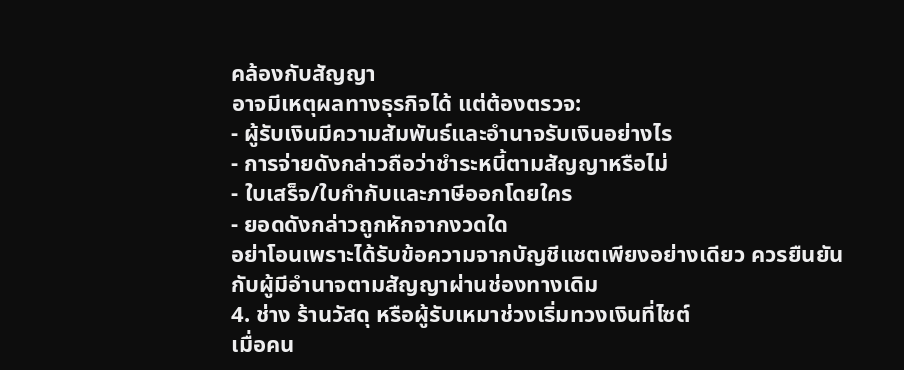คล้องกับสัญญา
อาจมีเหตุผลทางธุรกิจได้ แต่ต้องตรวจ:
- ผู้รับเงินมีความสัมพันธ์และอำนาจรับเงินอย่างไร
- การจ่ายดังกล่าวถือว่าชำระหนี้ตามสัญญาหรือไม่
- ใบเสร็จ/ใบกำกับและภาษีออกโดยใคร
- ยอดดังกล่าวถูกหักจากงวดใด
อย่าโอนเพราะได้รับข้อความจากบัญชีแชตเพียงอย่างเดียว ควรยืนยันกับผู้มีอำนาจตามสัญญาผ่านช่องทางเดิม
4. ช่าง ร้านวัสดุ หรือผู้รับเหมาช่วงเริ่มทวงเงินที่ไซต์
เมื่อคน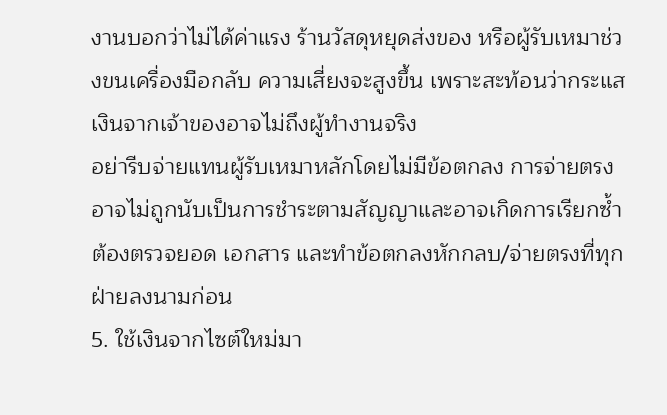งานบอกว่าไม่ได้ค่าแรง ร้านวัสดุหยุดส่งของ หรือผู้รับเหมาช่วงขนเครื่องมือกลับ ความเสี่ยงจะสูงขึ้น เพราะสะท้อนว่ากระแสเงินจากเจ้าของอาจไม่ถึงผู้ทำงานจริง
อย่ารีบจ่ายแทนผู้รับเหมาหลักโดยไม่มีข้อตกลง การจ่ายตรงอาจไม่ถูกนับเป็นการชำระตามสัญญาและอาจเกิดการเรียกซ้ำ ต้องตรวจยอด เอกสาร และทำข้อตกลงหักกลบ/จ่ายตรงที่ทุกฝ่ายลงนามก่อน
5. ใช้เงินจากไซต์ใหม่มา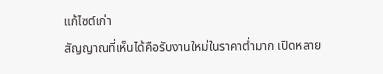แก้ไซต์เก่า
สัญญาณที่เห็นได้คือรับงานใหม่ในราคาต่ำมาก เปิดหลาย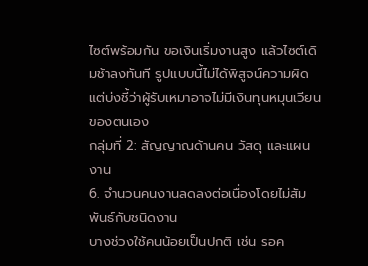ไซต์พร้อมกัน ขอเงินเริ่มงานสูง แล้วไซต์เดิมช้าลงทันที รูปแบบนี้ไม่ได้พิสูจน์ความผิด แต่บ่งชี้ว่าผู้รับเหมาอาจไม่มีเงินทุนหมุนเวียนของตนเอง
กลุ่มที่ 2: สัญญาณด้านคน วัสดุ และแผนงาน
6. จำนวนคนงานลดลงต่อเนื่องโดยไม่สัมพันธ์กับชนิดงาน
บางช่วงใช้คนน้อยเป็นปกติ เช่น รอค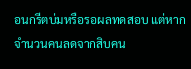อนกรีตบ่มหรือรอผลทดสอบ แต่หากจำนวนคนลดจากสิบคน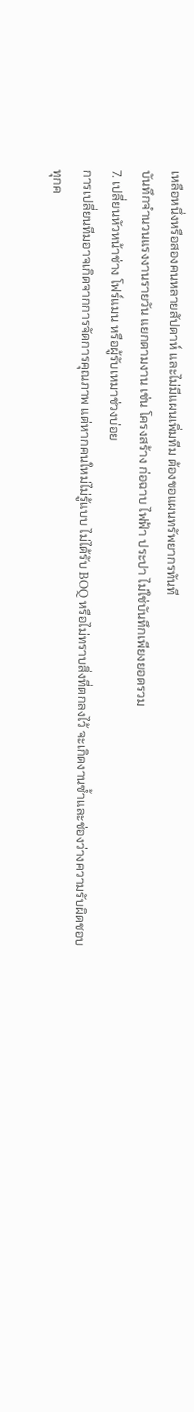เหลือหนึ่งหรือสองคนหลายสัปดาห์ และไม่มีแผนเพิ่มทีม ต้องขอแผนทรัพยากรทันที
บันทึกจำนวนแรงงานรายวัน แยกตามงาน เช่น โครงสร้าง ก่อฉาบ ไฟฟ้า ประปา ไม่ใช่บันทึกเพียงยอดรวม
7. เปลี่ยนหัวหน้าช่าง โฟร์แมน หรือผู้รับเหมาช่วงบ่อย
การเปลี่ยนทีมอาจเกิดจากการจัดการคุณภาพ แต่หากคนใหม่ไม่รู้แบบ ไม่ได้รับ BOQ หรือไม่ทราบสิ่งที่ตกลงไว้ จะเกิดงานซ้ำและช่องว่างความรับผิดชอบ
ทุกค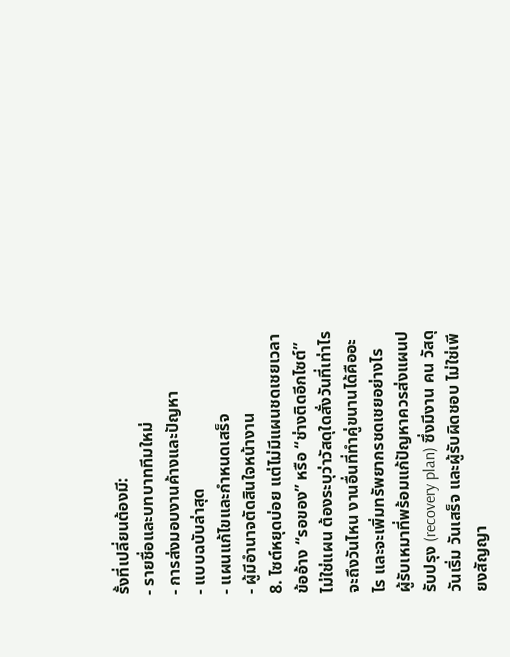รั้งที่เปลี่ยนต้องมี:
- รายชื่อและบทบาททีมใหม่
- การส่งมอบงานค้างและปัญหา
- แบบฉบับล่าสุด
- แผนแก้ไขและกำหนดเสร็จ
- ผู้มีอำนาจตัดสินใจหน้างาน
8. ไซต์หยุดบ่อย แต่ไม่มีแผนชดเชยเวลา
ข้ออ้าง “รอของ” หรือ “ช่างติดอีกไซต์” ไม่ใช่แผน ต้องระบุว่าวัสดุใดสั่งวันที่เท่าไร จะถึงวันไหน งานอื่นที่ทำคู่ขนานได้คืออะไร และจะเพิ่มทรัพยากรชดเชยอย่างไร
ผู้รับเหมาที่พร้อมแก้ปัญหาควรส่งแผนปรับปรุง (recovery plan) ซึ่งมีงาน คน วัสดุ วันเริ่ม วันเสร็จ และผู้รับผิดชอบ ไม่ใช่เพียงสัญญา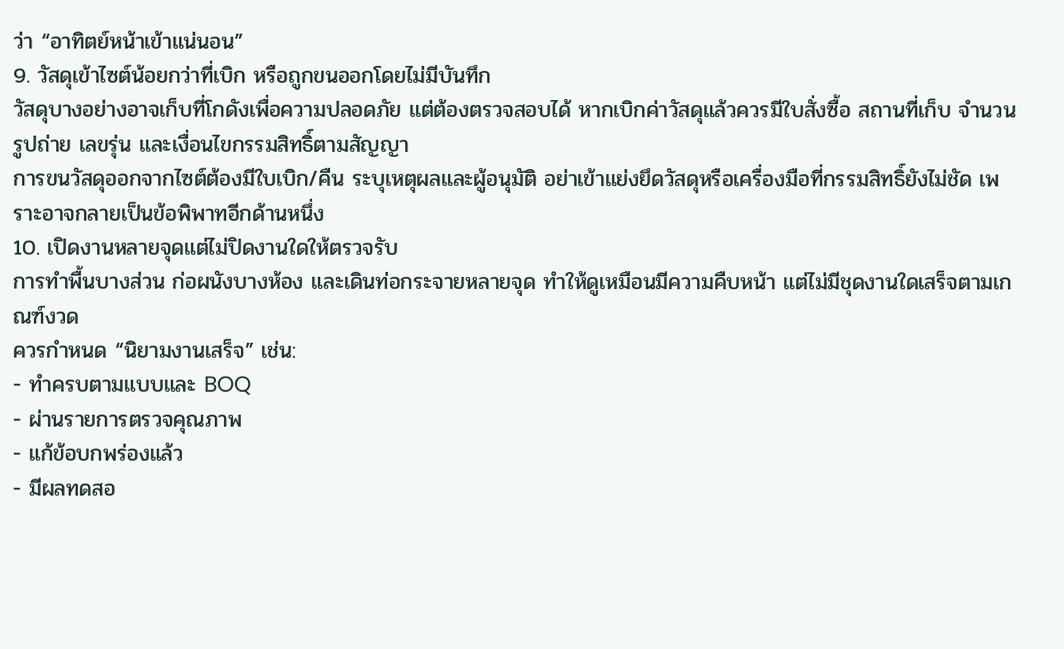ว่า “อาทิตย์หน้าเข้าแน่นอน”
9. วัสดุเข้าไซต์น้อยกว่าที่เบิก หรือถูกขนออกโดยไม่มีบันทึก
วัสดุบางอย่างอาจเก็บที่โกดังเพื่อความปลอดภัย แต่ต้องตรวจสอบได้ หากเบิกค่าวัสดุแล้วควรมีใบสั่งซื้อ สถานที่เก็บ จำนวน รูปถ่าย เลขรุ่น และเงื่อนไขกรรมสิทธิ์ตามสัญญา
การขนวัสดุออกจากไซต์ต้องมีใบเบิก/คืน ระบุเหตุผลและผู้อนุมัติ อย่าเข้าแย่งยึดวัสดุหรือเครื่องมือที่กรรมสิทธิ์ยังไม่ชัด เพราะอาจกลายเป็นข้อพิพาทอีกด้านหนึ่ง
10. เปิดงานหลายจุดแต่ไม่ปิดงานใดให้ตรวจรับ
การทำพื้นบางส่วน ก่อผนังบางห้อง และเดินท่อกระจายหลายจุด ทำให้ดูเหมือนมีความคืบหน้า แต่ไม่มีชุดงานใดเสร็จตามเกณฑ์งวด
ควรกำหนด “นิยามงานเสร็จ” เช่น:
- ทำครบตามแบบและ BOQ
- ผ่านรายการตรวจคุณภาพ
- แก้ข้อบกพร่องแล้ว
- มีผลทดสอ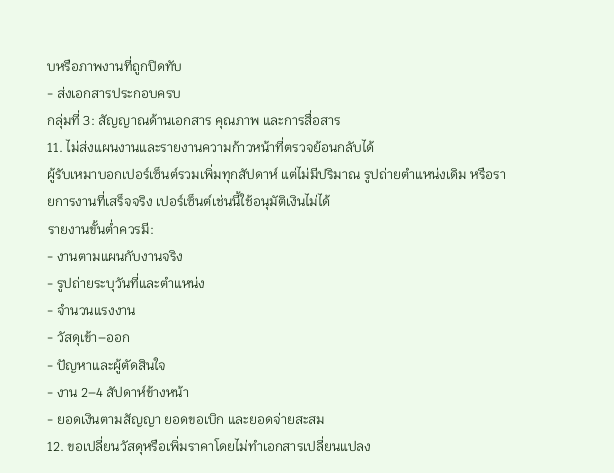บหรือภาพงานที่ถูกปิดทับ
- ส่งเอกสารประกอบครบ
กลุ่มที่ 3: สัญญาณด้านเอกสาร คุณภาพ และการสื่อสาร
11. ไม่ส่งแผนงานและรายงานความก้าวหน้าที่ตรวจย้อนกลับได้
ผู้รับเหมาบอกเปอร์เซ็นต์รวมเพิ่มทุกสัปดาห์ แต่ไม่มีปริมาณ รูปถ่ายตำแหน่งเดิม หรือรายการงานที่เสร็จจริง เปอร์เซ็นต์เช่นนี้ใช้อนุมัติเงินไม่ได้
รายงานขั้นต่ำควรมี:
- งานตามแผนกับงานจริง
- รูปถ่ายระบุวันที่และตำแหน่ง
- จำนวนแรงงาน
- วัสดุเข้า–ออก
- ปัญหาและผู้ตัดสินใจ
- งาน 2–4 สัปดาห์ข้างหน้า
- ยอดเงินตามสัญญา ยอดขอเบิก และยอดจ่ายสะสม
12. ขอเปลี่ยนวัสดุหรือเพิ่มราคาโดยไม่ทำเอกสารเปลี่ยนแปลง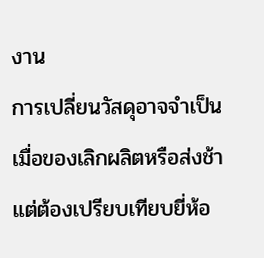งาน
การเปลี่ยนวัสดุอาจจำเป็นเมื่อของเลิกผลิตหรือส่งช้า แต่ต้องเปรียบเทียบยี่ห้อ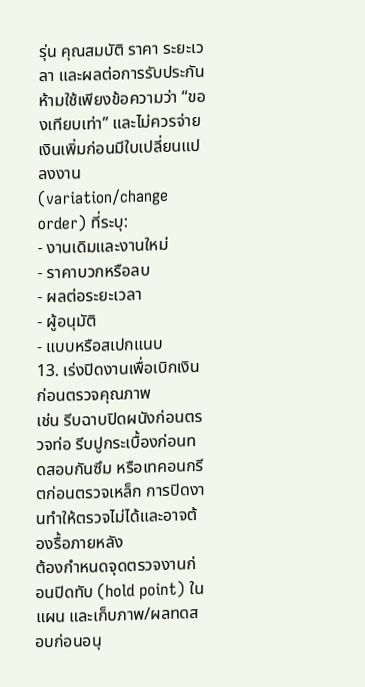รุ่น คุณสมบัติ ราคา ระยะเวลา และผลต่อการรับประกัน
ห้ามใช้เพียงข้อความว่า “ของเทียบเท่า” และไม่ควรจ่ายเงินเพิ่มก่อนมีใบเปลี่ยนแปลงงาน (variation/change order) ที่ระบุ:
- งานเดิมและงานใหม่
- ราคาบวกหรือลบ
- ผลต่อระยะเวลา
- ผู้อนุมัติ
- แบบหรือสเปกแนบ
13. เร่งปิดงานเพื่อเบิกเงินก่อนตรวจคุณภาพ
เช่น รีบฉาบปิดผนังก่อนตรวจท่อ รีบปูกระเบื้องก่อนทดสอบกันซึม หรือเทคอนกรีตก่อนตรวจเหล็ก การปิดงานทำให้ตรวจไม่ได้และอาจต้องรื้อภายหลัง
ต้องกำหนดจุดตรวจงานก่อนปิดทับ (hold point) ในแผน และเก็บภาพ/ผลทดสอบก่อนอนุ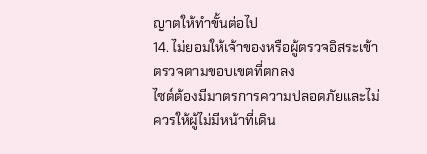ญาตให้ทำขั้นต่อไป
14. ไม่ยอมให้เจ้าของหรือผู้ตรวจอิสระเข้าตรวจตามขอบเขตที่ตกลง
ไซต์ต้องมีมาตรการความปลอดภัยและไม่ควรให้ผู้ไม่มีหน้าที่เดิน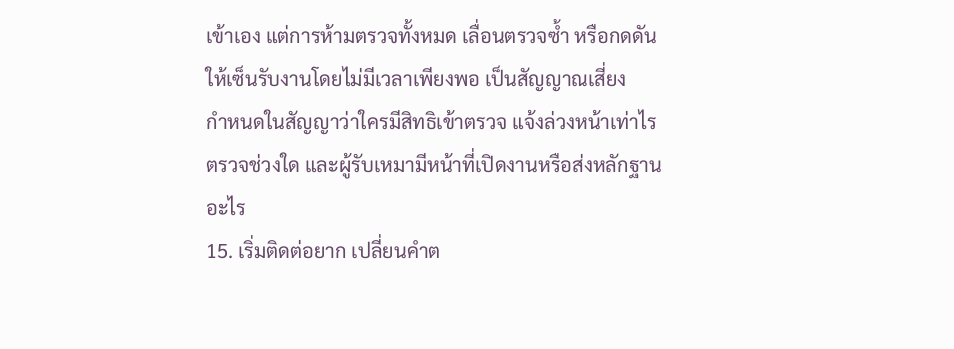เข้าเอง แต่การห้ามตรวจทั้งหมด เลื่อนตรวจซ้ำ หรือกดดันให้เซ็นรับงานโดยไม่มีเวลาเพียงพอ เป็นสัญญาณเสี่ยง
กำหนดในสัญญาว่าใครมีสิทธิเข้าตรวจ แจ้งล่วงหน้าเท่าไร ตรวจช่วงใด และผู้รับเหมามีหน้าที่เปิดงานหรือส่งหลักฐานอะไร
15. เริ่มติดต่อยาก เปลี่ยนคำต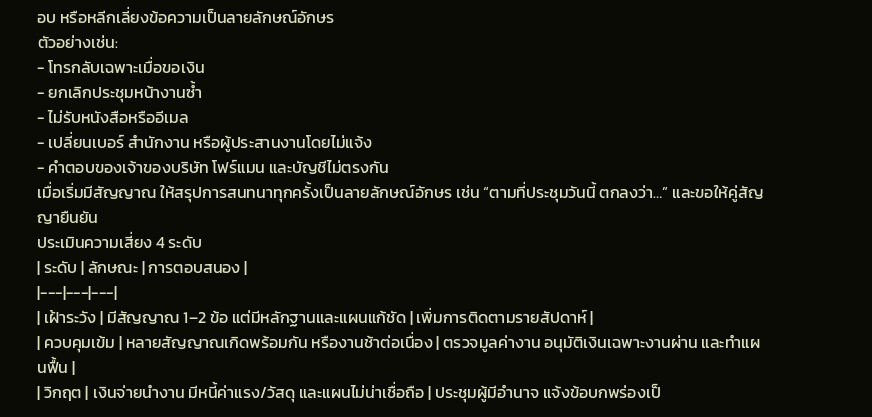อบ หรือหลีกเลี่ยงข้อความเป็นลายลักษณ์อักษร
ตัวอย่างเช่น:
- โทรกลับเฉพาะเมื่อขอเงิน
- ยกเลิกประชุมหน้างานซ้ำ
- ไม่รับหนังสือหรืออีเมล
- เปลี่ยนเบอร์ สำนักงาน หรือผู้ประสานงานโดยไม่แจ้ง
- คำตอบของเจ้าของบริษัท โฟร์แมน และบัญชีไม่ตรงกัน
เมื่อเริ่มมีสัญญาณ ให้สรุปการสนทนาทุกครั้งเป็นลายลักษณ์อักษร เช่น “ตามที่ประชุมวันนี้ ตกลงว่า…” และขอให้คู่สัญญายืนยัน
ประเมินความเสี่ยง 4 ระดับ
| ระดับ | ลักษณะ | การตอบสนอง |
|---|---|---|
| เฝ้าระวัง | มีสัญญาณ 1–2 ข้อ แต่มีหลักฐานและแผนแก้ชัด | เพิ่มการติดตามรายสัปดาห์ |
| ควบคุมเข้ม | หลายสัญญาณเกิดพร้อมกัน หรืองานช้าต่อเนื่อง | ตรวจมูลค่างาน อนุมัติเงินเฉพาะงานผ่าน และทำแผนฟื้น |
| วิกฤต | เงินจ่ายนำงาน มีหนี้ค่าแรง/วัสดุ และแผนไม่น่าเชื่อถือ | ประชุมผู้มีอำนาจ แจ้งข้อบกพร่องเป็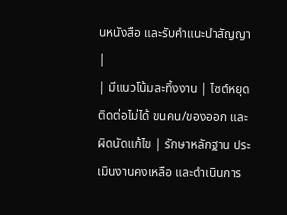นหนังสือ และรับคำแนะนำสัญญา |
| มีแนวโน้มละทิ้งงาน | ไซต์หยุด ติดต่อไม่ได้ ขนคน/ของออก และผิดนัดแก้ไข | รักษาหลักฐาน ประเมินงานคงเหลือ และดำเนินการ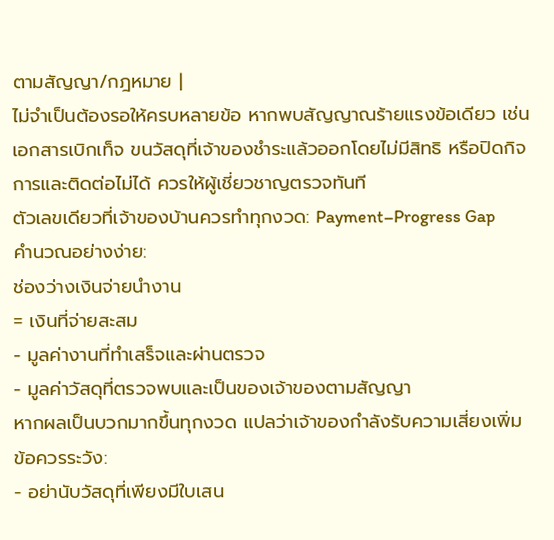ตามสัญญา/กฎหมาย |
ไม่จำเป็นต้องรอให้ครบหลายข้อ หากพบสัญญาณร้ายแรงข้อเดียว เช่น เอกสารเบิกเท็จ ขนวัสดุที่เจ้าของชำระแล้วออกโดยไม่มีสิทธิ หรือปิดกิจการและติดต่อไม่ได้ ควรให้ผู้เชี่ยวชาญตรวจทันที
ตัวเลขเดียวที่เจ้าของบ้านควรทำทุกงวด: Payment–Progress Gap
คำนวณอย่างง่าย:
ช่องว่างเงินจ่ายนำงาน
= เงินที่จ่ายสะสม
− มูลค่างานที่ทำเสร็จและผ่านตรวจ
− มูลค่าวัสดุที่ตรวจพบและเป็นของเจ้าของตามสัญญา
หากผลเป็นบวกมากขึ้นทุกงวด แปลว่าเจ้าของกำลังรับความเสี่ยงเพิ่ม
ข้อควรระวัง:
- อย่านับวัสดุที่เพียงมีใบเสน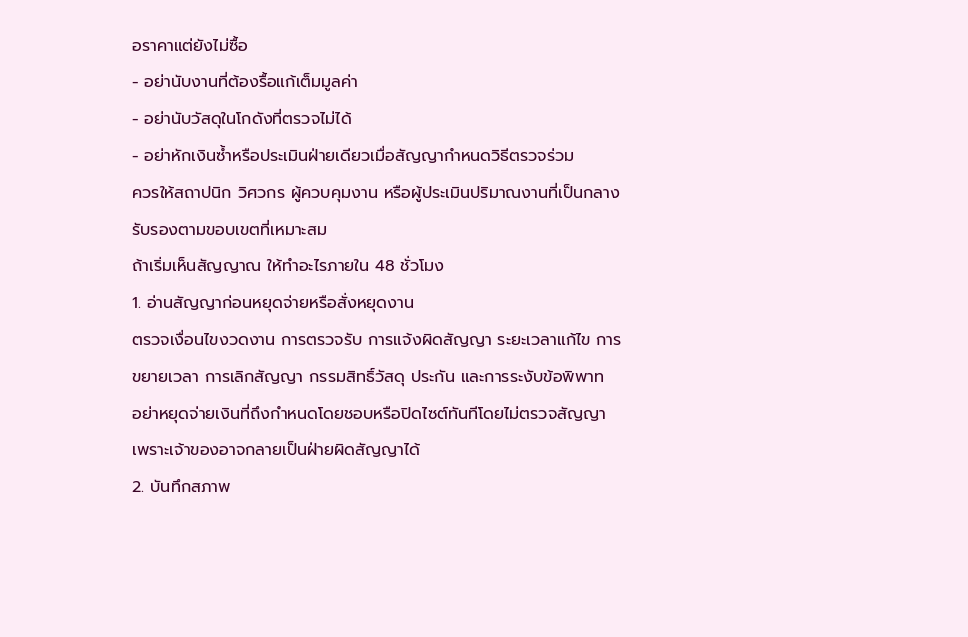อราคาแต่ยังไม่ซื้อ
- อย่านับงานที่ต้องรื้อแก้เต็มมูลค่า
- อย่านับวัสดุในโกดังที่ตรวจไม่ได้
- อย่าหักเงินซ้ำหรือประเมินฝ่ายเดียวเมื่อสัญญากำหนดวิธีตรวจร่วม
ควรให้สถาปนิก วิศวกร ผู้ควบคุมงาน หรือผู้ประเมินปริมาณงานที่เป็นกลางรับรองตามขอบเขตที่เหมาะสม
ถ้าเริ่มเห็นสัญญาณ ให้ทำอะไรภายใน 48 ชั่วโมง
1. อ่านสัญญาก่อนหยุดจ่ายหรือสั่งหยุดงาน
ตรวจเงื่อนไขงวดงาน การตรวจรับ การแจ้งผิดสัญญา ระยะเวลาแก้ไข การขยายเวลา การเลิกสัญญา กรรมสิทธิ์วัสดุ ประกัน และการระงับข้อพิพาท
อย่าหยุดจ่ายเงินที่ถึงกำหนดโดยชอบหรือปิดไซต์ทันทีโดยไม่ตรวจสัญญา เพราะเจ้าของอาจกลายเป็นฝ่ายผิดสัญญาได้
2. บันทึกสภาพ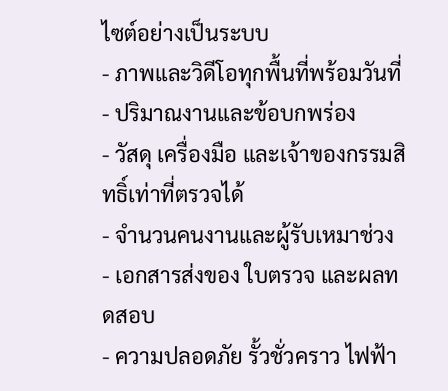ไซต์อย่างเป็นระบบ
- ภาพและวิดีโอทุกพื้นที่พร้อมวันที่
- ปริมาณงานและข้อบกพร่อง
- วัสดุ เครื่องมือ และเจ้าของกรรมสิทธิ์เท่าที่ตรวจได้
- จำนวนคนงานและผู้รับเหมาช่วง
- เอกสารส่งของ ใบตรวจ และผลทดสอบ
- ความปลอดภัย รั้วชั่วคราว ไฟฟ้า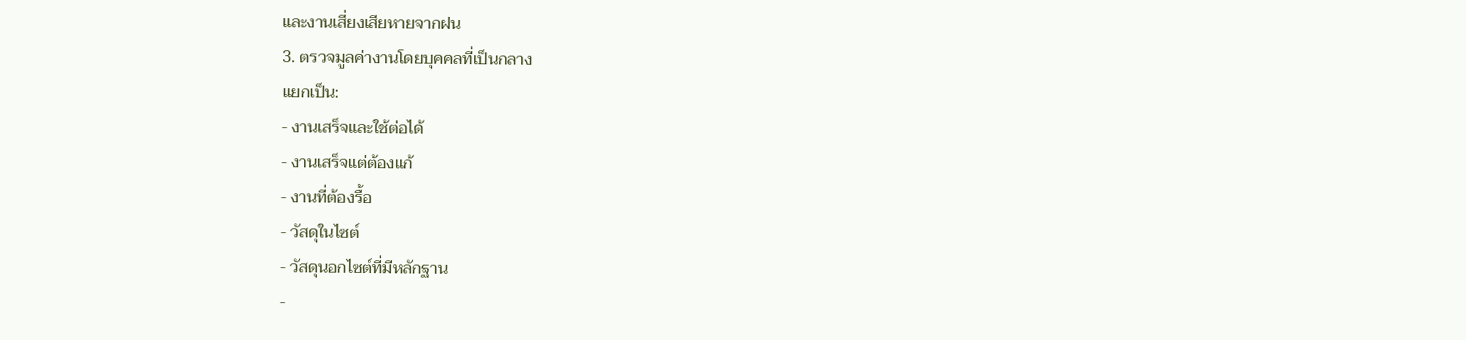และงานเสี่ยงเสียหายจากฝน
3. ตรวจมูลค่างานโดยบุคคลที่เป็นกลาง
แยกเป็น:
- งานเสร็จและใช้ต่อได้
- งานเสร็จแต่ต้องแก้
- งานที่ต้องรื้อ
- วัสดุในไซต์
- วัสดุนอกไซต์ที่มีหลักฐาน
-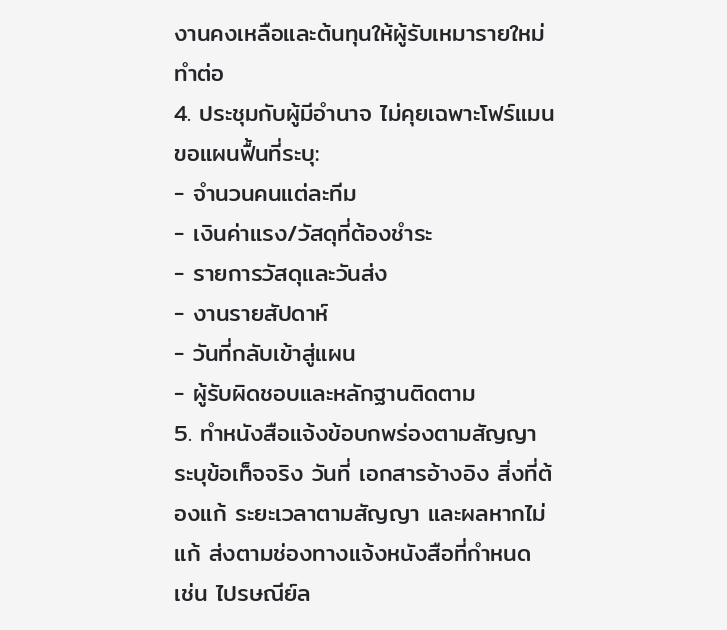งานคงเหลือและต้นทุนให้ผู้รับเหมารายใหม่ทำต่อ
4. ประชุมกับผู้มีอำนาจ ไม่คุยเฉพาะโฟร์แมน
ขอแผนฟื้นที่ระบุ:
- จำนวนคนแต่ละทีม
- เงินค่าแรง/วัสดุที่ต้องชำระ
- รายการวัสดุและวันส่ง
- งานรายสัปดาห์
- วันที่กลับเข้าสู่แผน
- ผู้รับผิดชอบและหลักฐานติดตาม
5. ทำหนังสือแจ้งข้อบกพร่องตามสัญญา
ระบุข้อเท็จจริง วันที่ เอกสารอ้างอิง สิ่งที่ต้องแก้ ระยะเวลาตามสัญญา และผลหากไม่แก้ ส่งตามช่องทางแจ้งหนังสือที่กำหนด เช่น ไปรษณีย์ล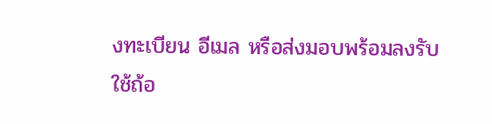งทะเบียน อีเมล หรือส่งมอบพร้อมลงรับ
ใช้ถ้อ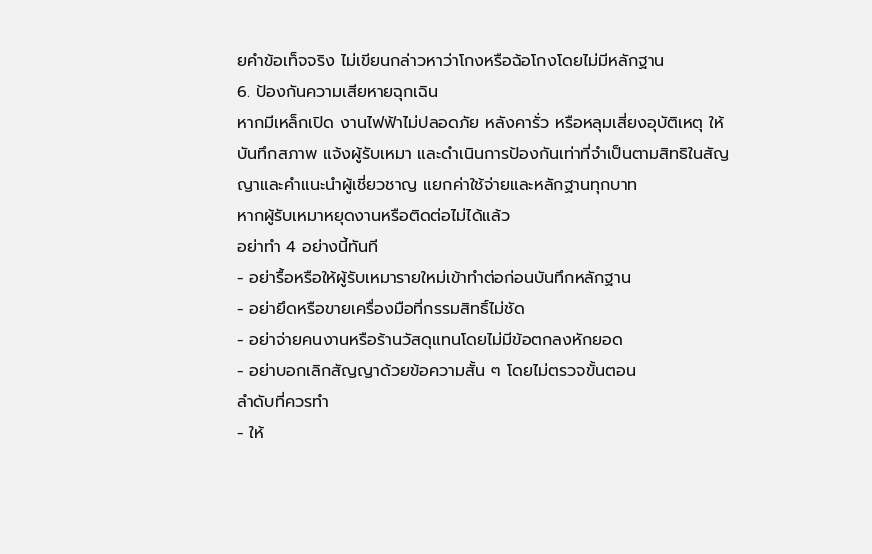ยคำข้อเท็จจริง ไม่เขียนกล่าวหาว่าโกงหรือฉ้อโกงโดยไม่มีหลักฐาน
6. ป้องกันความเสียหายฉุกเฉิน
หากมีเหล็กเปิด งานไฟฟ้าไม่ปลอดภัย หลังคารั่ว หรือหลุมเสี่ยงอุบัติเหตุ ให้บันทึกสภาพ แจ้งผู้รับเหมา และดำเนินการป้องกันเท่าที่จำเป็นตามสิทธิในสัญญาและคำแนะนำผู้เชี่ยวชาญ แยกค่าใช้จ่ายและหลักฐานทุกบาท
หากผู้รับเหมาหยุดงานหรือติดต่อไม่ได้แล้ว
อย่าทำ 4 อย่างนี้ทันที
- อย่ารื้อหรือให้ผู้รับเหมารายใหม่เข้าทำต่อก่อนบันทึกหลักฐาน
- อย่ายึดหรือขายเครื่องมือที่กรรมสิทธิ์ไม่ชัด
- อย่าจ่ายคนงานหรือร้านวัสดุแทนโดยไม่มีข้อตกลงหักยอด
- อย่าบอกเลิกสัญญาด้วยข้อความสั้น ๆ โดยไม่ตรวจขั้นตอน
ลำดับที่ควรทำ
- ให้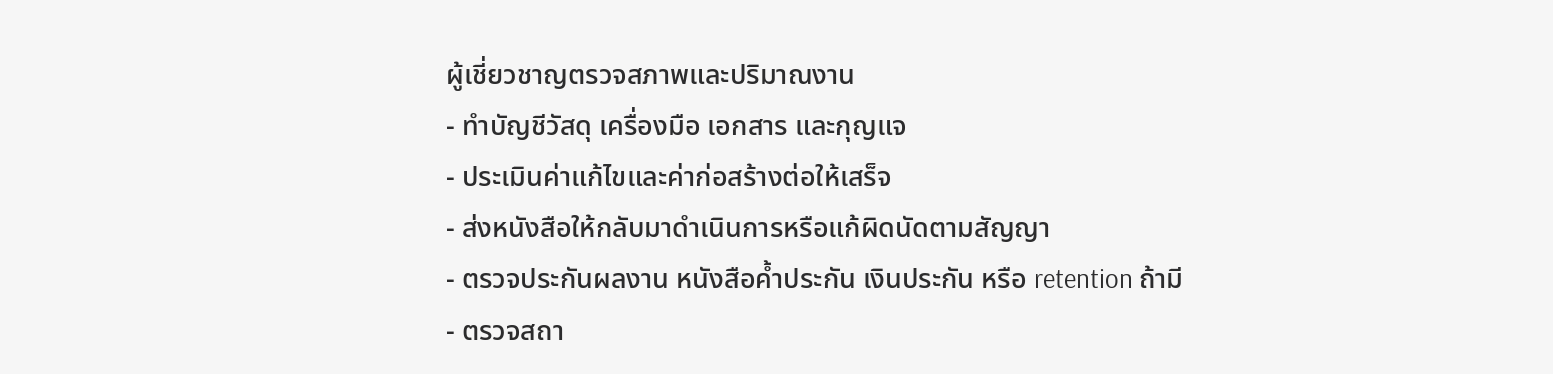ผู้เชี่ยวชาญตรวจสภาพและปริมาณงาน
- ทำบัญชีวัสดุ เครื่องมือ เอกสาร และกุญแจ
- ประเมินค่าแก้ไขและค่าก่อสร้างต่อให้เสร็จ
- ส่งหนังสือให้กลับมาดำเนินการหรือแก้ผิดนัดตามสัญญา
- ตรวจประกันผลงาน หนังสือค้ำประกัน เงินประกัน หรือ retention ถ้ามี
- ตรวจสถา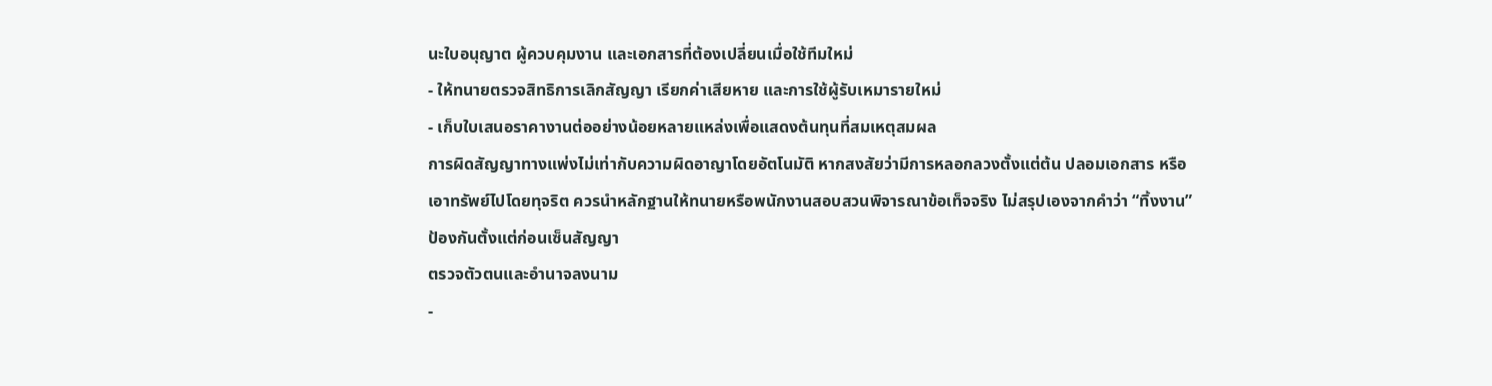นะใบอนุญาต ผู้ควบคุมงาน และเอกสารที่ต้องเปลี่ยนเมื่อใช้ทีมใหม่
- ให้ทนายตรวจสิทธิการเลิกสัญญา เรียกค่าเสียหาย และการใช้ผู้รับเหมารายใหม่
- เก็บใบเสนอราคางานต่ออย่างน้อยหลายแหล่งเพื่อแสดงต้นทุนที่สมเหตุสมผล
การผิดสัญญาทางแพ่งไม่เท่ากับความผิดอาญาโดยอัตโนมัติ หากสงสัยว่ามีการหลอกลวงตั้งแต่ต้น ปลอมเอกสาร หรือเอาทรัพย์ไปโดยทุจริต ควรนำหลักฐานให้ทนายหรือพนักงานสอบสวนพิจารณาข้อเท็จจริง ไม่สรุปเองจากคำว่า “ทิ้งงาน”
ป้องกันตั้งแต่ก่อนเซ็นสัญญา
ตรวจตัวตนและอำนาจลงนาม
-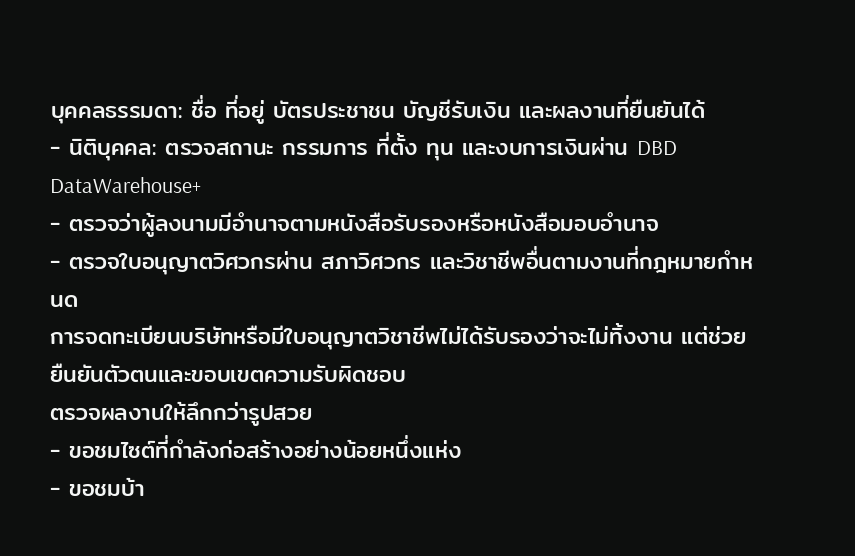บุคคลธรรมดา: ชื่อ ที่อยู่ บัตรประชาชน บัญชีรับเงิน และผลงานที่ยืนยันได้
- นิติบุคคล: ตรวจสถานะ กรรมการ ที่ตั้ง ทุน และงบการเงินผ่าน DBD DataWarehouse+
- ตรวจว่าผู้ลงนามมีอำนาจตามหนังสือรับรองหรือหนังสือมอบอำนาจ
- ตรวจใบอนุญาตวิศวกรผ่าน สภาวิศวกร และวิชาชีพอื่นตามงานที่กฎหมายกำหนด
การจดทะเบียนบริษัทหรือมีใบอนุญาตวิชาชีพไม่ได้รับรองว่าจะไม่ทิ้งงาน แต่ช่วยยืนยันตัวตนและขอบเขตความรับผิดชอบ
ตรวจผลงานให้ลึกกว่ารูปสวย
- ขอชมไซต์ที่กำลังก่อสร้างอย่างน้อยหนึ่งแห่ง
- ขอชมบ้า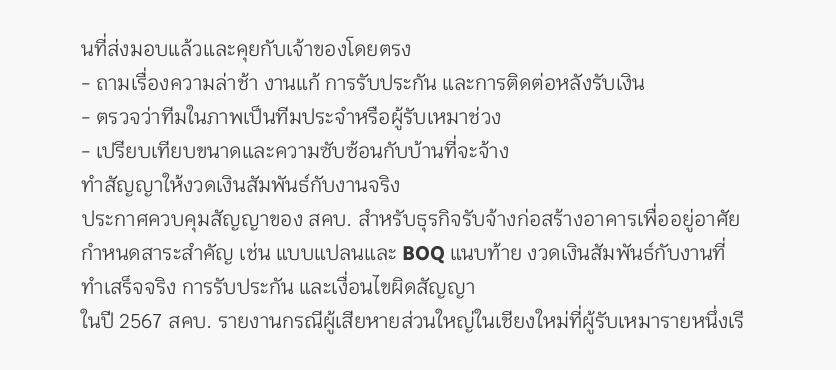นที่ส่งมอบแล้วและคุยกับเจ้าของโดยตรง
- ถามเรื่องความล่าช้า งานแก้ การรับประกัน และการติดต่อหลังรับเงิน
- ตรวจว่าทีมในภาพเป็นทีมประจำหรือผู้รับเหมาช่วง
- เปรียบเทียบขนาดและความซับซ้อนกับบ้านที่จะจ้าง
ทำสัญญาให้งวดเงินสัมพันธ์กับงานจริง
ประกาศควบคุมสัญญาของ สคบ. สำหรับธุรกิจรับจ้างก่อสร้างอาคารเพื่ออยู่อาศัยกำหนดสาระสำคัญ เช่น แบบแปลนและ BOQ แนบท้าย งวดเงินสัมพันธ์กับงานที่ทำเสร็จจริง การรับประกัน และเงื่อนไขผิดสัญญา
ในปี 2567 สคบ. รายงานกรณีผู้เสียหายส่วนใหญ่ในเชียงใหม่ที่ผู้รับเหมารายหนึ่งเรี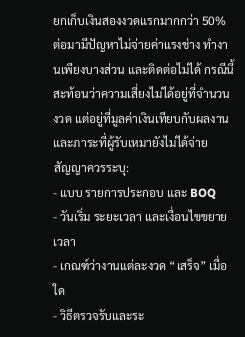ยกเก็บเงินสองงวดแรกมากกว่า 50% ต่อมามีปัญหาไม่จ่ายค่าแรงช่าง ทำงานเพียงบางส่วน และติดต่อไม่ได้ กรณีนี้สะท้อนว่าความเสี่ยงไม่ได้อยู่ที่จำนวนงวด แต่อยู่ที่มูลค่าเงินเทียบกับผลงานและภาระที่ผู้รับเหมายังไม่ได้จ่าย
สัญญาควรระบุ:
- แบบ รายการประกอบ และ BOQ
- วันเริ่ม ระยะเวลา และเงื่อนไขขยายเวลา
- เกณฑ์ว่างานแต่ละงวด “เสร็จ” เมื่อใด
- วิธีตรวจรับและระ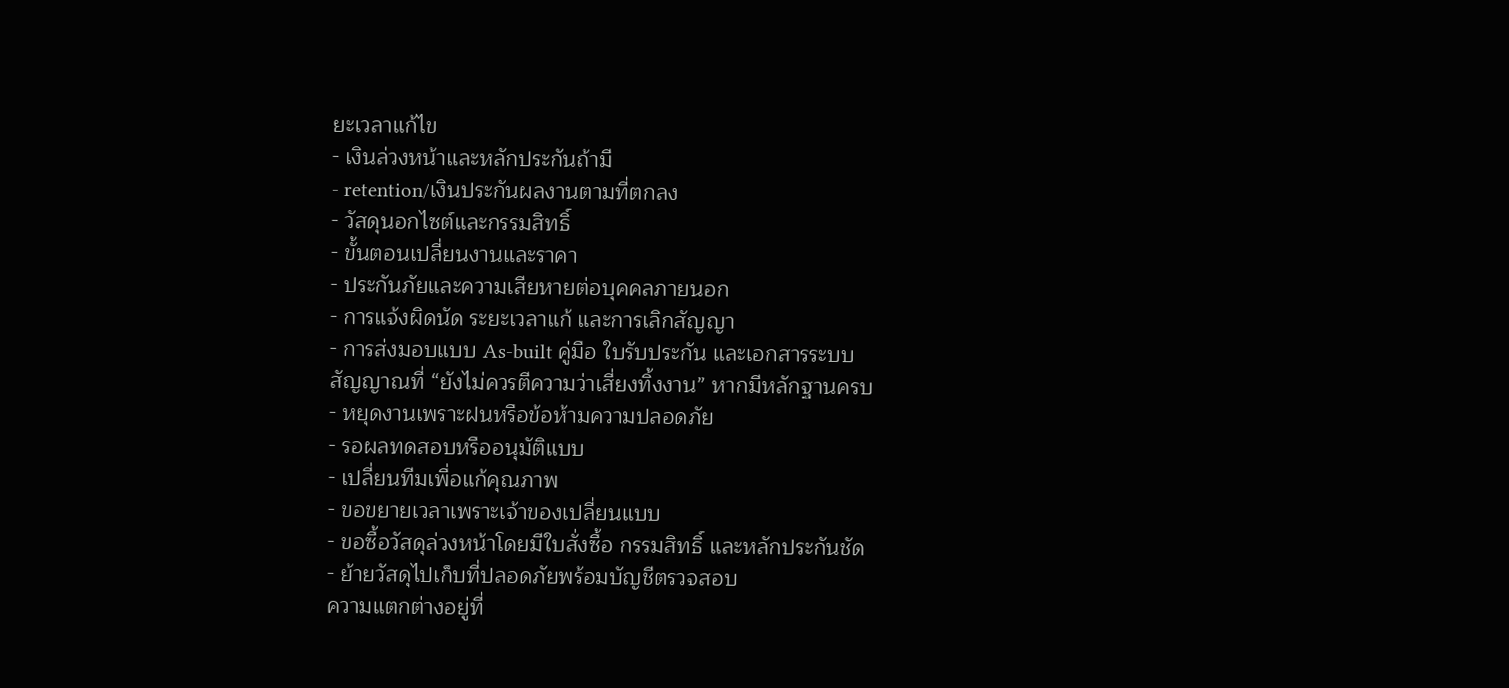ยะเวลาแก้ไข
- เงินล่วงหน้าและหลักประกันถ้ามี
- retention/เงินประกันผลงานตามที่ตกลง
- วัสดุนอกไซต์และกรรมสิทธิ์
- ขั้นตอนเปลี่ยนงานและราคา
- ประกันภัยและความเสียหายต่อบุคคลภายนอก
- การแจ้งผิดนัด ระยะเวลาแก้ และการเลิกสัญญา
- การส่งมอบแบบ As-built คู่มือ ใบรับประกัน และเอกสารระบบ
สัญญาณที่ “ยังไม่ควรตีความว่าเสี่ยงทิ้งงาน” หากมีหลักฐานครบ
- หยุดงานเพราะฝนหรือข้อห้ามความปลอดภัย
- รอผลทดสอบหรืออนุมัติแบบ
- เปลี่ยนทีมเพื่อแก้คุณภาพ
- ขอขยายเวลาเพราะเจ้าของเปลี่ยนแบบ
- ขอซื้อวัสดุล่วงหน้าโดยมีใบสั่งซื้อ กรรมสิทธิ์ และหลักประกันชัด
- ย้ายวัสดุไปเก็บที่ปลอดภัยพร้อมบัญชีตรวจสอบ
ความแตกต่างอยู่ที่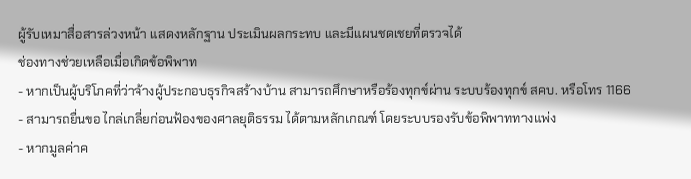ผู้รับเหมาสื่อสารล่วงหน้า แสดงหลักฐาน ประเมินผลกระทบ และมีแผนชดเชยที่ตรวจได้
ช่องทางช่วยเหลือเมื่อเกิดข้อพิพาท
- หากเป็นผู้บริโภคที่ว่าจ้างผู้ประกอบธุรกิจสร้างบ้าน สามารถศึกษาหรือร้องทุกข์ผ่าน ระบบร้องทุกข์ สคบ. หรือโทร 1166
- สามารถยื่นขอ ไกล่เกลี่ยก่อนฟ้องของศาลยุติธรรม ได้ตามหลักเกณฑ์ โดยระบบรองรับข้อพิพาททางแพ่ง
- หากมูลค่าค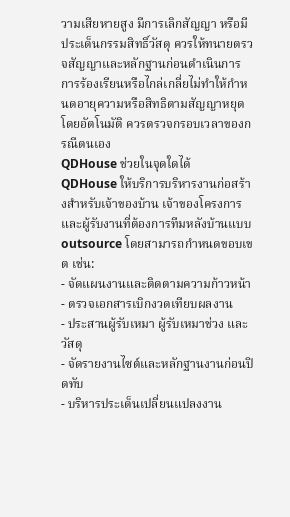วามเสียหายสูง มีการเลิกสัญญา หรือมีประเด็นกรรมสิทธิ์วัสดุ ควรให้ทนายตรวจสัญญาและหลักฐานก่อนดำเนินการ
การร้องเรียนหรือไกล่เกลี่ยไม่ทำให้กำหนดอายุความหรือสิทธิตามสัญญาหยุดโดยอัตโนมัติ ควรตรวจกรอบเวลาของกรณีตนเอง
QDHouse ช่วยในจุดใดได้
QDHouse ให้บริการบริหารงานก่อสร้างสำหรับเจ้าของบ้าน เจ้าของโครงการ และผู้รับงานที่ต้องการทีมหลังบ้านแบบ outsource โดยสามารถกำหนดขอบเขต เช่น:
- จัดแผนงานและติดตามความก้าวหน้า
- ตรวจเอกสารเบิกงวดเทียบผลงาน
- ประสานผู้รับเหมา ผู้รับเหมาช่วง และวัสดุ
- จัดรายงานไซต์และหลักฐานงานก่อนปิดทับ
- บริหารประเด็นเปลี่ยนแปลงงาน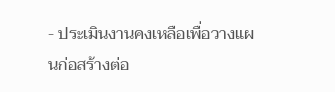- ประเมินงานคงเหลือเพื่อวางแผนก่อสร้างต่อ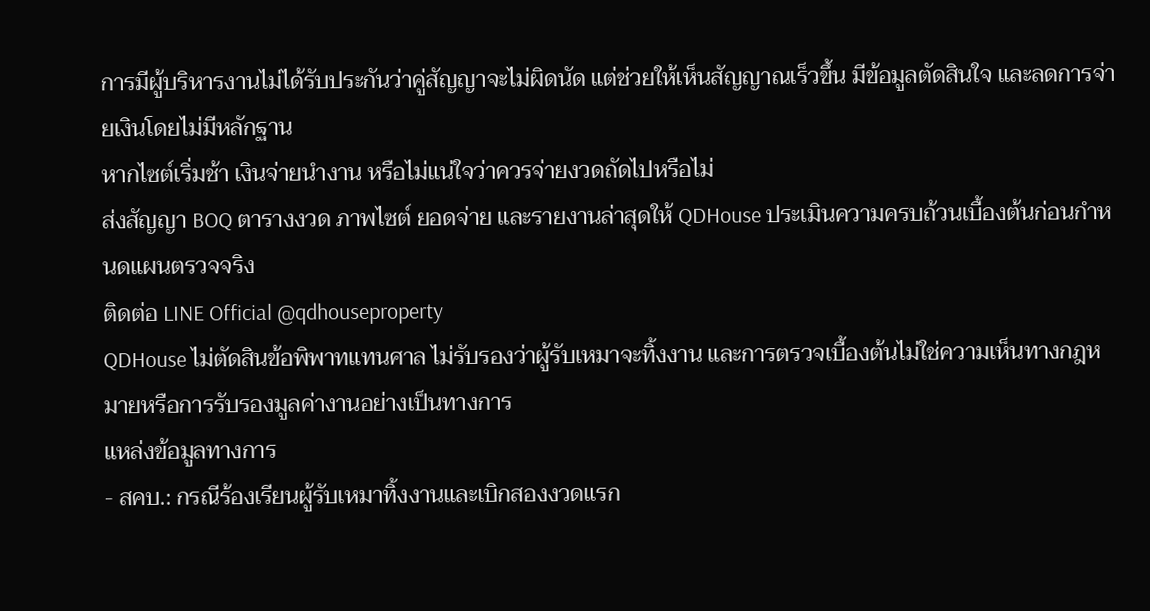การมีผู้บริหารงานไม่ได้รับประกันว่าคู่สัญญาจะไม่ผิดนัด แต่ช่วยให้เห็นสัญญาณเร็วขึ้น มีข้อมูลตัดสินใจ และลดการจ่ายเงินโดยไม่มีหลักฐาน
หากไซต์เริ่มช้า เงินจ่ายนำงาน หรือไม่แน่ใจว่าควรจ่ายงวดถัดไปหรือไม่
ส่งสัญญา BOQ ตารางงวด ภาพไซต์ ยอดจ่าย และรายงานล่าสุดให้ QDHouse ประเมินความครบถ้วนเบื้องต้นก่อนกำหนดแผนตรวจจริง
ติดต่อ LINE Official @qdhouseproperty
QDHouse ไม่ตัดสินข้อพิพาทแทนศาล ไม่รับรองว่าผู้รับเหมาจะทิ้งงาน และการตรวจเบื้องต้นไม่ใช่ความเห็นทางกฎหมายหรือการรับรองมูลค่างานอย่างเป็นทางการ
แหล่งข้อมูลทางการ
- สคบ.: กรณีร้องเรียนผู้รับเหมาทิ้งงานและเบิกสองงวดแรก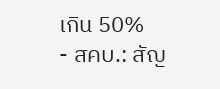เกิน 50%
- สคบ.: สัญ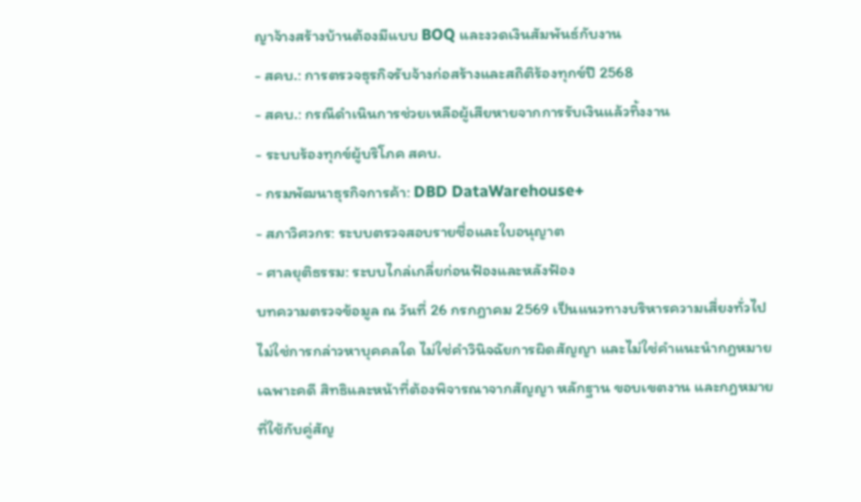ญาจ้างสร้างบ้านต้องมีแบบ BOQ และงวดเงินสัมพันธ์กับงาน
- สคบ.: การตรวจธุรกิจรับจ้างก่อสร้างและสถิติร้องทุกข์ปี 2568
- สคบ.: กรณีดำเนินการช่วยเหลือผู้เสียหายจากการรับเงินแล้วทิ้งงาน
- ระบบร้องทุกข์ผู้บริโภค สคบ.
- กรมพัฒนาธุรกิจการค้า: DBD DataWarehouse+
- สภาวิศวกร: ระบบตรวจสอบรายชื่อและใบอนุญาต
- ศาลยุติธรรม: ระบบไกล่เกลี่ยก่อนฟ้องและหลังฟ้อง
บทความตรวจข้อมูล ณ วันที่ 26 กรกฎาคม 2569 เป็นแนวทางบริหารความเสี่ยงทั่วไป ไม่ใช่การกล่าวหาบุคคลใด ไม่ใช่คำวินิจฉัยการผิดสัญญา และไม่ใช่คำแนะนำกฎหมายเฉพาะคดี สิทธิและหน้าที่ต้องพิจารณาจากสัญญา หลักฐาน ขอบเขตงาน และกฎหมายที่ใช้กับคู่สัญ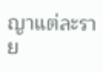ญาแต่ละราย